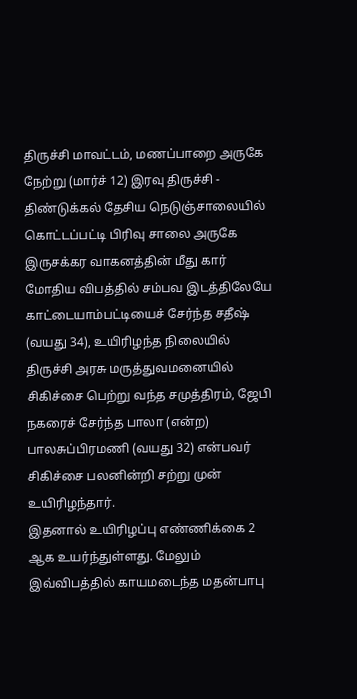திருச்சி மாவட்டம், மணப்பாறை அருகே நேற்று (மார்ச் 12) இரவு திருச்சி - திண்டுக்கல் தேசிய நெடுஞ்சாலையில் கொட்டப்பட்டி பிரிவு சாலை அருகே இருசக்கர வாகனத்தின் மீது கார் மோதிய விபத்தில் சம்பவ இடத்திலேயே காட்டையாம்பட்டியைச் சேர்ந்த சதீஷ் (வயது 34), உயிரிழந்த நிலையில் திருச்சி அரசு மருத்துவமனையில் சிகிச்சை பெற்று வந்த சமுத்திரம், ஜேபி நகரைச் சேர்ந்த பாலா (என்ற) பாலசுப்பிரமணி (வயது 32) என்பவர் சிகிச்சை பலனின்றி சற்று முன் உயிரிழந்தார்.
இதனால் உயிரிழப்பு எண்ணிக்கை 2 ஆக உயர்ந்துள்ளது. மேலும் இவ்விபத்தில் காயமடைந்த மதன்பாபு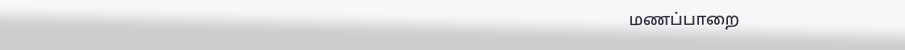மணப்பாறை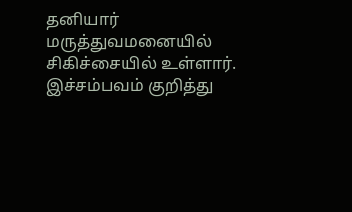தனியார் மருத்துவமனையில் சிகிச்சையில் உள்ளார். இச்சம்பவம் குறித்து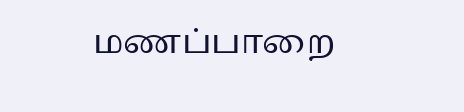மணப்பாறை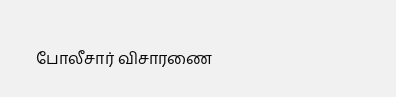போலீசார் விசாரணை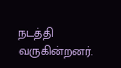நடத்தி வருகின்றனர்.